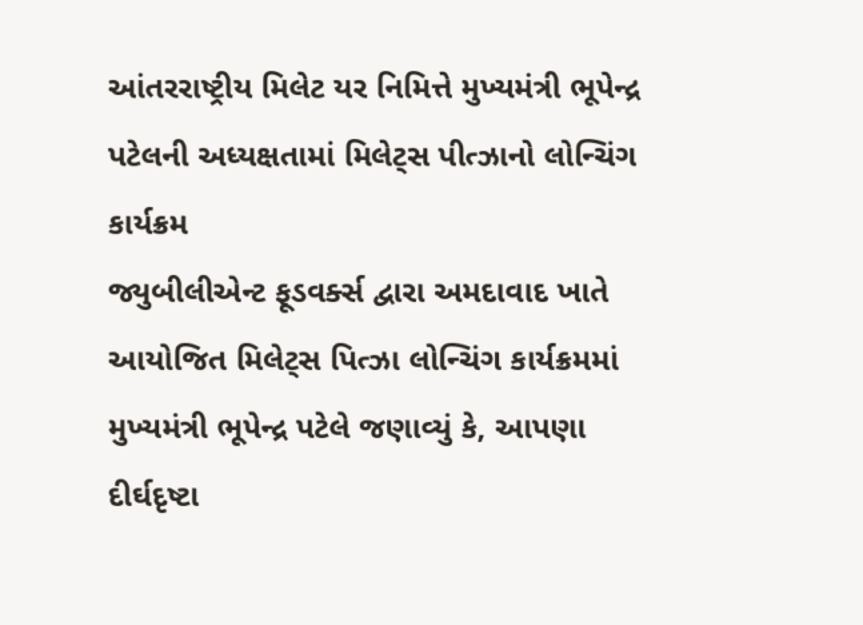આંતરરાષ્ટ્રીય મિલેટ યર નિમિત્તે મુખ્યમંત્રી ભૂપેન્દ્ર પટેલની અધ્યક્ષતામાં મિલેટ્સ પીત્ઝાનો લોન્ચિંગ કાર્યક્રમ
જ્યુબીલીએન્ટ ફૂડવર્ક્સ દ્વારા અમદાવાદ ખાતે આયોજિત મિલેટ્સ પિત્ઝા લોન્ચિંગ કાર્યક્રમમાં મુખ્યમંત્રી ભૂપેન્દ્ર પટેલે જણાવ્યું કે, આપણા દીર્ઘદૃષ્ટા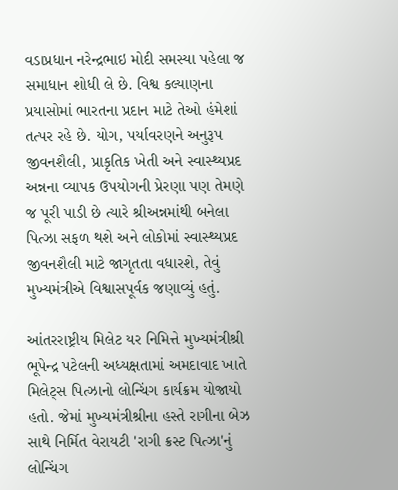વડાપ્રધાન નરેન્દ્રભાઇ મોદી સમસ્યા પહેલા જ સમાધાન શોધી લે છે. વિશ્વ કલ્યાણના પ્રયાસોમાં ભારતના પ્રદાન માટે તેઓ હંમેશાં તત્પર રહે છે. યોગ, પર્યાવરણને અનુરૂપ જીવનશૈલી, પ્રાકૃતિક ખેતી અને સ્વાસ્થ્યપ્રદ અન્નના વ્યાપક ઉપયોગની પ્રેરણા પણ તેમણે જ પૂરી પાડી છે ત્યારે શ્રીઅન્નમાંથી બનેલા પિત્ઝા સફળ થશે અને લોકોમાં સ્વાસ્થ્યપ્રદ જીવનશૈલી માટે જાગૃતતા વધારશે, તેવું મુખ્યમંત્રીએ વિશ્વાસપૂર્વક જણાવ્યું હતું.

આંતરરાષ્ટ્રીય મિલેટ યર નિમિત્તે મુખ્યમંત્રીશ્રી ભૂપેન્દ્ર પટેલની અધ્યક્ષતામાં અમદાવાદ ખાતે મિલેટ્સ પિત્ઝાનો લોન્ચિંગ કાર્યક્રમ યોજાયો હતો. જેમાં મુખ્યમંત્રીશ્રીના હસ્તે રાગીના બેઝ સાથે નિર્મિત વેરાયટી 'રાગી ક્રસ્ટ પિત્ઝા'નું લોન્ચિંગ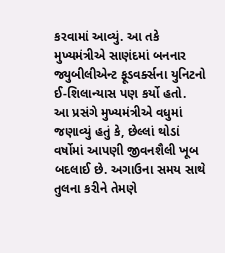કરવામાં આવ્યું. આ તકે મુખ્યમંત્રીએ સાણંદમાં બનનાર જ્યુબીલીએન્ટ ફૂડવર્ક્સના યુનિટનો ઈ-શિલાન્યાસ પણ કર્યો હતો.
આ પ્રસંગે મુખ્યમંત્રીએ વધુમાં જણાવ્યું હતું કે, છેલ્લાં થોડાં વર્ષોમાં આપણી જીવનશૈલી ખૂબ બદલાઈ છે. અગાઉના સમય સાથે તુલના કરીને તેમણે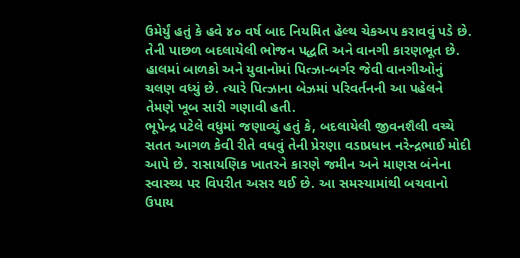ઉમેર્યું હતું કે હવે ૪૦ વર્ષ બાદ નિયમિત હેલ્થ ચેકઅપ કરાવવું પડે છે. તેની પાછળ બદલાયેલી ભોજન પદ્ધતિ અને વાનગી કારણભૂત છે. હાલમાં બાળકો અને યુવાનોમાં પિત્ઝા-બર્ગર જેવી વાનગીઓનું ચલણ વધ્યું છે. ત્યારે પિત્ઝાના બેઝમાં પરિવર્તનની આ પહેલને તેમણે ખૂબ સારી ગણાવી હતી.
ભૂપેન્દ્ર પટેલે વધુમાં જણાવ્યું હતું કે, બદલાયેલી જીવનશૈલી વચ્ચે સતત આગળ કેવી રીતે વધવું તેની પ્રેરણા વડાપ્રધાન નરેન્દ્રભાઈ મોદી આપે છે. રાસાયણિક ખાતરને કારણે જમીન અને માણસ બંનેના સ્વાસ્થ્ય પર વિપરીત અસર થઈ છે. આ સમસ્યામાંથી બચવાનો ઉપાય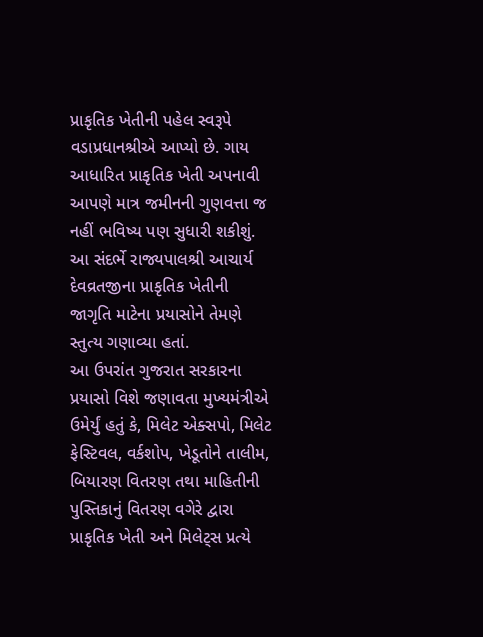પ્રાકૃતિક ખેતીની પહેલ સ્વરૂપે વડાપ્રધાનશ્રીએ આપ્યો છે. ગાય આધારિત પ્રાકૃતિક ખેતી અપનાવી આપણે માત્ર જમીનની ગુણવત્તા જ નહીં ભવિષ્ય પણ સુધારી શકીશું. આ સંદર્ભે રાજ્યપાલશ્રી આચાર્ય દેવવ્રતજીના પ્રાકૃતિક ખેતીની જાગૃતિ માટેના પ્રયાસોને તેમણે સ્તુત્ય ગણાવ્યા હતાં.
આ ઉપરાંત ગુજરાત સરકારના પ્રયાસો વિશે જણાવતા મુખ્યમંત્રીએ ઉમેર્યું હતું કે, મિલેટ એક્સપો, મિલેટ ફેસ્ટિવલ, વર્કશોપ, ખેડૂતોને તાલીમ, બિયારણ વિતરણ તથા માહિતીની પુસ્તિકાનું વિતરણ વગેરે દ્વારા પ્રાકૃતિક ખેતી અને મિલેટ્સ પ્રત્યે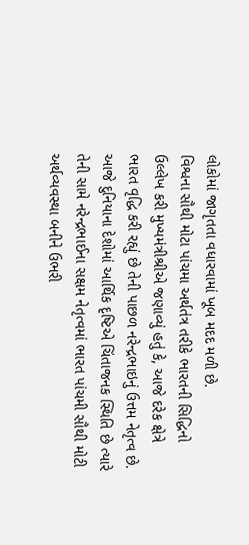લોકોમાં જાગૃતતા વધારવામાં ખૂબ મદદ મળી છે.
વિશ્વના સૌથી મોટા પાંચમા અર્થતંત્ર તરીકે ભારતની સિદ્ધિનો ઉલ્લેખ કરી મુખ્યમંત્રીશ્રીએ જણાવ્યું હતું કે, આજે દરેક ક્ષેત્રે ભારત વૃદ્ધિ કરી રહ્યું છે તેની પાછળ નરેન્દ્રભાઇનું ઉત્તમ નેતૃત્વ છે. આજે દુનિયાના દેશોમાં આર્થિક દૃષ્ટિએ ચિંતાજનક સ્થિતિ છે ત્યારે તેની સામે નરેન્દ્રભાઈના સક્ષમ નેતૃત્વમાં ભારત પાંચમી સૌથી મોટી અર્થવ્યવસ્થા બનીને ઉભરી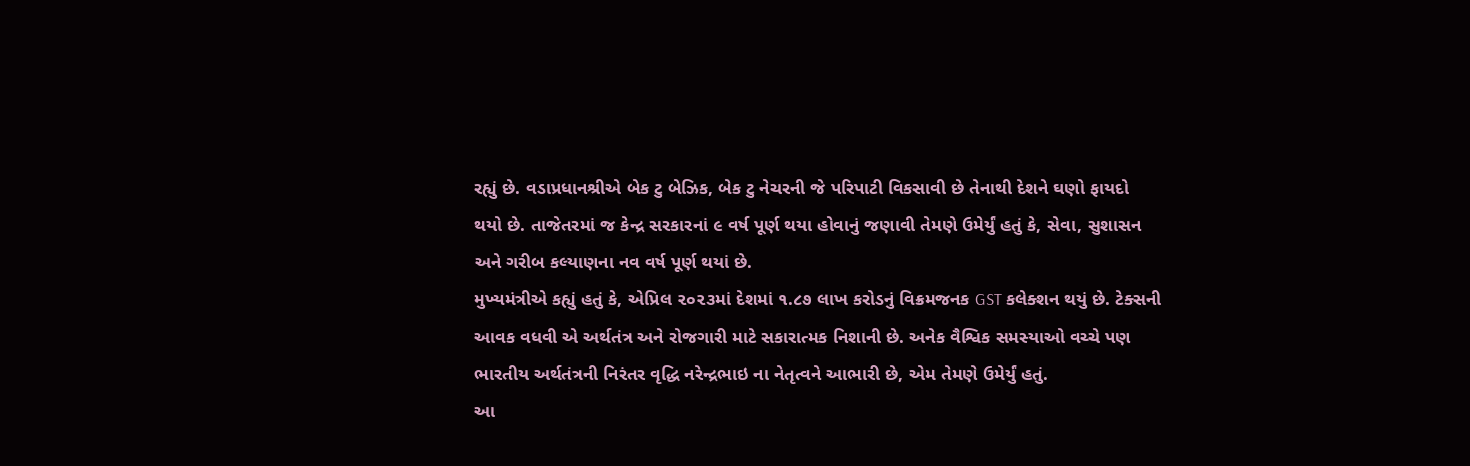રહ્યું છે. વડાપ્રધાનશ્રીએ બેક ટુ બેઝિક, બેક ટુ નેચરની જે પરિપાટી વિકસાવી છે તેનાથી દેશને ઘણો ફાયદો થયો છે. તાજેતરમાં જ કેન્દ્ર સરકારનાં ૯ વર્ષ પૂર્ણ થયા હોવાનું જણાવી તેમણે ઉમેર્યું હતું કે, સેવા, સુશાસન અને ગરીબ કલ્યાણના નવ વર્ષ પૂર્ણ થયાં છે.
મુખ્યમંત્રીએ કહ્યું હતું કે, એપ્રિલ ૨૦૨૩માં દેશમાં ૧.૮૭ લાખ કરોડનું વિક્રમજનક GST કલેક્શન થયું છે. ટેક્સની આવક વધવી એ અર્થતંત્ર અને રોજગારી માટે સકારાત્મક નિશાની છે. અનેક વૈશ્વિક સમસ્યાઓ વચ્ચે પણ ભારતીય અર્થતંત્રની નિરંતર વૃદ્ધિ નરેન્દ્રભાઇ ના નેતૃત્વને આભારી છે, એમ તેમણે ઉમેર્યું હતું.
આ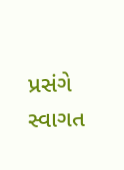પ્રસંગે સ્વાગત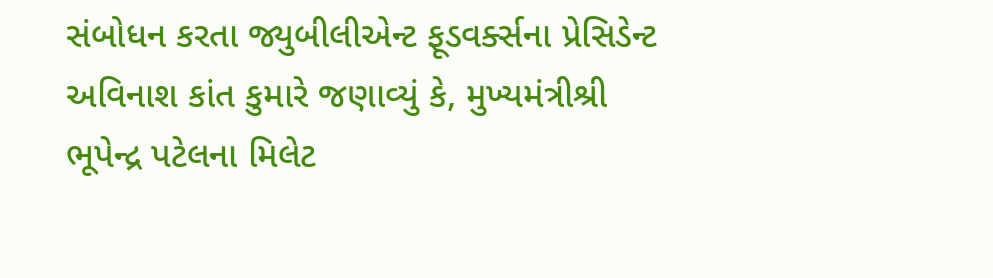સંબોધન કરતા જ્યુબીલીએન્ટ ફૂડવર્ક્સના પ્રેસિડેન્ટ અવિનાશ કાંત કુમારે જણાવ્યું કે, મુખ્યમંત્રીશ્રી ભૂપેન્દ્ર પટેલના મિલેટ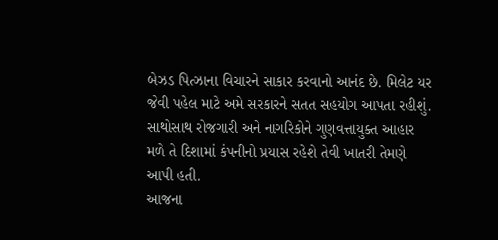બેઝડ પિત્ઝાના વિચારને સાકાર કરવાનો આનંદ છે. મિલેટ યર જેવી પહેલ માટે અમે સરકારને સતત સહયોગ આપતા રહીશું. સાથોસાથ રોજગારી અને નાગરિકોને ગુણવત્તાયુક્ત આહાર મળે તે દિશામાં કંપનીનો પ્રયાસ રહેશે તેવી ખાતરી તેમણે આપી હતી.
આજના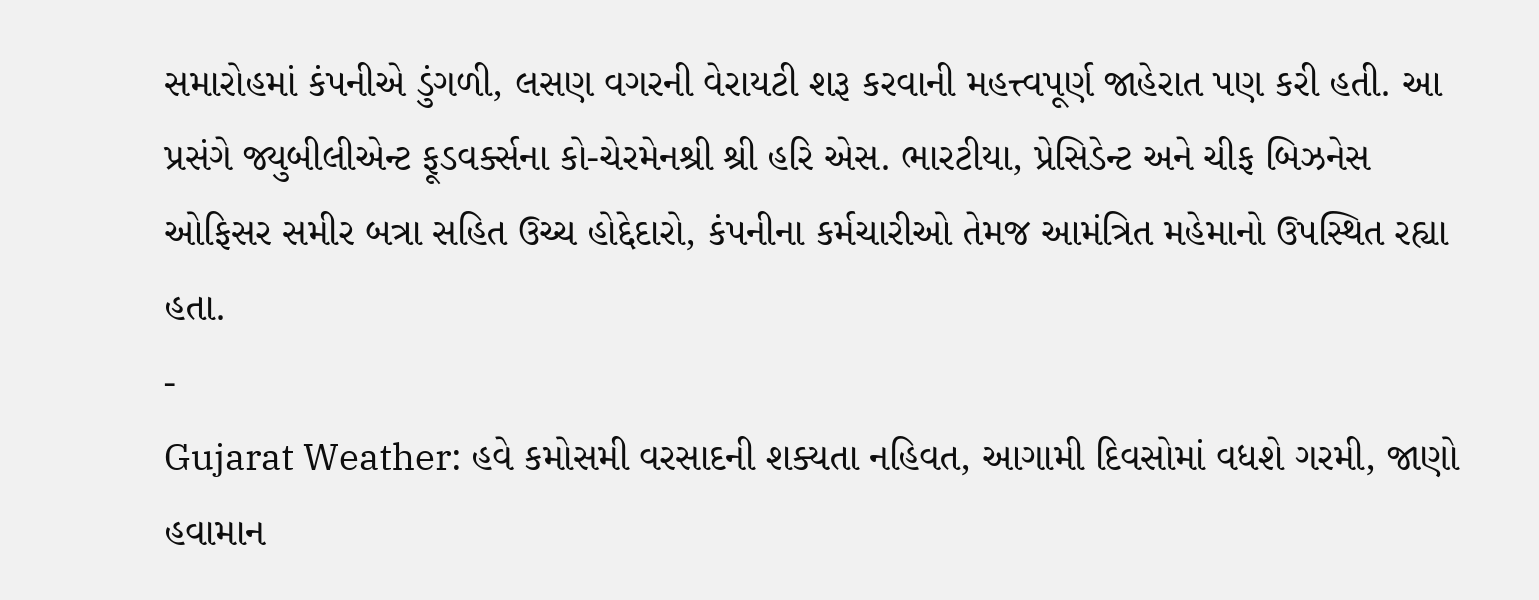સમારોહમાં કંપનીએ ડુંગળી, લસણ વગરની વેરાયટી શરૂ કરવાની મહત્ત્વપૂર્ણ જાહેરાત પણ કરી હતી. આ પ્રસંગે જ્યુબીલીએન્ટ ફૂડવર્ક્સના કો-ચેરમેનશ્રી શ્રી હરિ એસ. ભારટીયા, પ્રેસિડેન્ટ અને ચીફ બિઝનેસ ઓફિસર સમીર બત્રા સહિત ઉચ્ચ હોદ્દેદારો, કંપનીના કર્મચારીઓ તેમજ આમંત્રિત મહેમાનો ઉપસ્થિત રહ્યા હતા.
-
Gujarat Weather: હવે કમોસમી વરસાદની શક્યતા નહિવત, આગામી દિવસોમાં વધશે ગરમી, જાણો હવામાન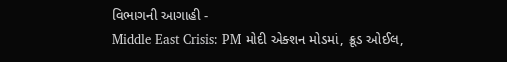વિભાગની આગાહી -
Middle East Crisis: PM મોદી એક્શન મોડમાં, ક્રૂડ ઓઈલ,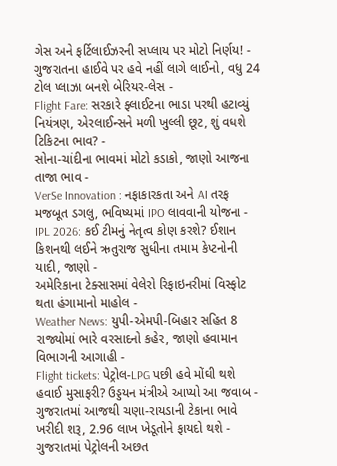ગેસ અને ફર્ટિલાઈઝરની સપ્લાય પર મોટો નિર્ણય! -
ગુજરાતના હાઈવે પર હવે નહીં લાગે લાઈનો, વધુ 24 ટોલ પ્લાઝા બનશે બેરિયર-લેસ -
Flight Fare: સરકારે ફ્લાઈટના ભાડા પરથી હટાવ્યું નિયંત્રણ, એરલાઈન્સને મળી ખુલ્લી છૂટ, શું વધશે ટિકિટના ભાવ? -
સોના-ચાંદીના ભાવમાં મોટો કડાકો, જાણો આજના તાજા ભાવ -
VerSe Innovation : નફાકારકતા અને AI તરફ મજબૂત ડગલુ, ભવિષ્યમાં IPO લાવવાની યોજના -
IPL 2026: કઈ ટીમનું નેતૃત્વ કોણ કરશે? ઈશાન કિશનથી લઈને ઋતુરાજ સુધીના તમામ કેપ્ટનોની યાદી, જાણો -
અમેરિકાના ટેક્સાસમાં વેલેરો રિફાઇનરીમાં વિસ્ફોટ થતા હંગામાનો માહોલ -
Weather News: યુપી-એમપી-બિહાર સહિત 8 રાજ્યોમાં ભારે વરસાદનો કહેર, જાણો હવામાન વિભાગની આગાહી -
Flight tickets: પેટ્રોલ-LPG પછી હવે મોંઘી થશે હવાઈ મુસાફરી? ઉડ્ડયન મંત્રીએ આપ્યો આ જવાબ -
ગુજરાતમાં આજથી ચણા-રાયડાની ટેકાના ભાવે ખરીદી શરૂ, 2.96 લાખ ખેડૂતોને ફાયદો થશે -
ગુજરાતમાં પેટ્રોલની અછત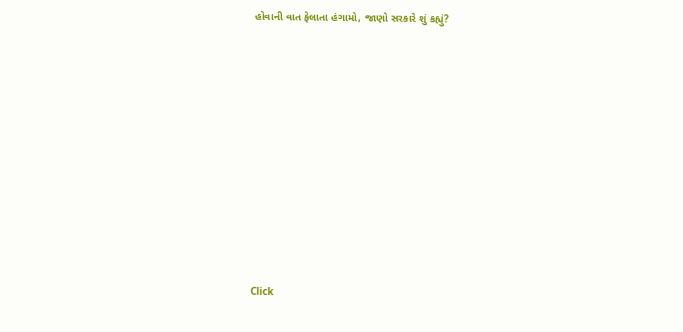હોવાની વાત ફેલાતા હંગામો, જાણો સરકારે શું કહ્યું?










Click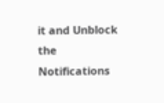it and Unblock the Notifications